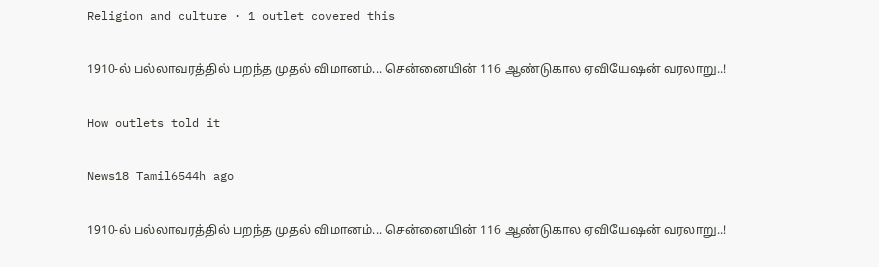Religion and culture · 1 outlet covered this

1910-ல் பல்லாவரத்தில் பறந்த முதல் விமானம்... சென்னையின் 116 ஆண்டுகால ஏவியேஷன் வரலாறு..!

How outlets told it

News18 Tamil6544h ago

1910-ல் பல்லாவரத்தில் பறந்த முதல் விமானம்... சென்னையின் 116 ஆண்டுகால ஏவியேஷன் வரலாறு..!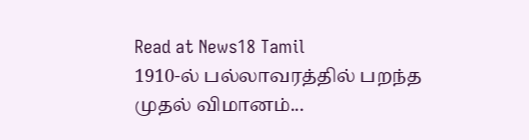Read at News18 Tamil
1910-ல் பல்லாவரத்தில் பறந்த முதல் விமானம்...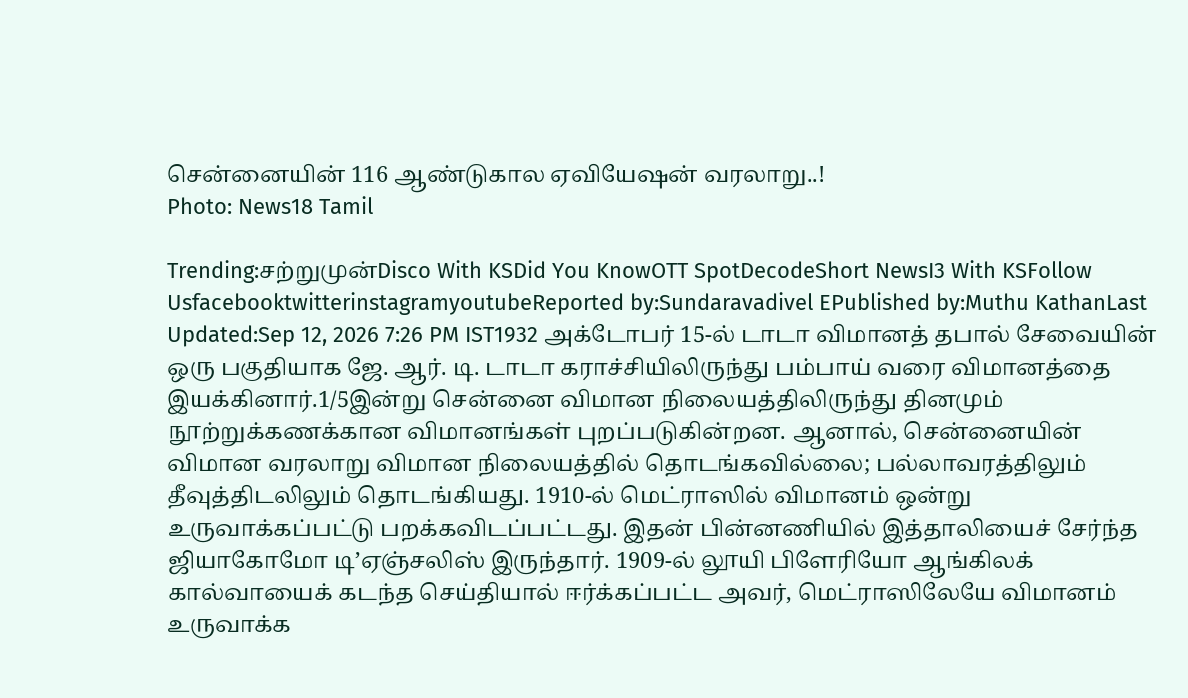சென்னையின் 116 ஆண்டுகால ஏவியேஷன் வரலாறு..!
Photo: News18 Tamil

Trending:சற்றுமுன்Disco With KSDid You KnowOTT SpotDecodeShort NewsI3 With KSFollow UsfacebooktwitterinstagramyoutubeReported by:Sundaravadivel EPublished by:Muthu KathanLast Updated:Sep 12, 2026 7:26 PM IST1932 அக்டோபர் 15-ல் டாடா விமானத் தபால் சேவையின் ஒரு பகுதியாக ஜே. ஆர். டி. டாடா கராச்சியிலிருந்து பம்பாய் வரை விமானத்தை இயக்கினார்.1/5இன்று சென்னை விமான நிலையத்திலிருந்து தினமும் நூற்றுக்கணக்கான விமானங்கள் புறப்படுகின்றன. ஆனால், சென்னையின் விமான வரலாறு விமான நிலையத்தில் தொடங்கவில்லை; பல்லாவரத்திலும் தீவுத்திடலிலும் தொடங்கியது. 1910-ல் மெட்ராஸில் விமானம் ஒன்று உருவாக்கப்பட்டு பறக்கவிடப்பட்டது. இதன் பின்னணியில் இத்தாலியைச் சேர்ந்த ஜியாகோமோ டி’ஏஞ்சலிஸ் இருந்தார். 1909-ல் லூயி பிளேரியோ ஆங்கிலக் கால்வாயைக் கடந்த செய்தியால் ஈர்க்கப்பட்ட அவர், மெட்ராஸிலேயே விமானம் உருவாக்க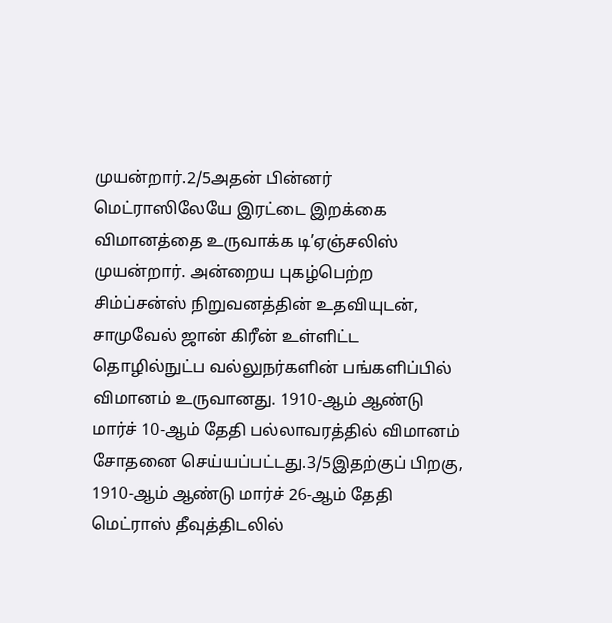முயன்றார்.2/5அதன் பின்னர் மெட்ராஸிலேயே இரட்டை இறக்கை விமானத்தை உருவாக்க டி’ஏஞ்சலிஸ் முயன்றார். அன்றைய புகழ்பெற்ற சிம்ப்சன்ஸ் நிறுவனத்தின் உதவியுடன், சாமுவேல் ஜான் கிரீன் உள்ளிட்ட தொழில்நுட்ப வல்லுநர்களின் பங்களிப்பில் விமானம் உருவானது. 1910-ஆம் ஆண்டு மார்ச் 10-ஆம் தேதி பல்லாவரத்தில் விமானம் சோதனை செய்யப்பட்டது.3/5இதற்குப் பிறகு, 1910-ஆம் ஆண்டு மார்ச் 26-ஆம் தேதி மெட்ராஸ் தீவுத்திடலில்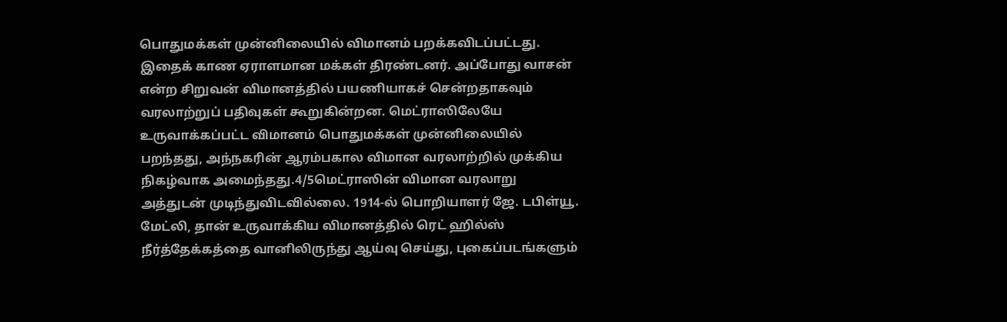பொதுமக்கள் முன்னிலையில் விமானம் பறக்கவிடப்பட்டது. இதைக் காண ஏராளமான மக்கள் திரண்டனர். அப்போது வாசன் என்ற சிறுவன் விமானத்தில் பயணியாகச் சென்றதாகவும் வரலாற்றுப் பதிவுகள் கூறுகின்றன. மெட்ராஸிலேயே உருவாக்கப்பட்ட விமானம் பொதுமக்கள் முன்னிலையில் பறந்தது, அந்நகரின் ஆரம்பகால விமான வரலாற்றில் முக்கிய நிகழ்வாக அமைந்தது.4/5மெட்ராஸின் விமான வரலாறு அத்துடன் முடிந்துவிடவில்லை. 1914-ல் பொறியாளர் ஜே. டபிள்யூ. மேட்லி, தான் உருவாக்கிய விமானத்தில் ரெட் ஹில்ஸ் நீர்த்தேக்கத்தை வானிலிருந்து ஆய்வு செய்து, புகைப்படங்களும்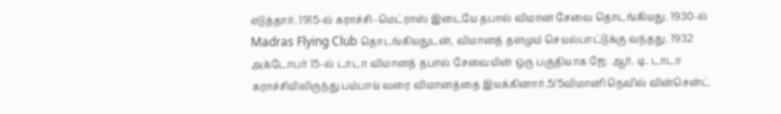எடுத்தார். 1915-ல் கராச்சி–மெட்ராஸ் இடையே தபால் விமான சேவை தொடங்கியது. 1930-ல் Madras Flying Club தொடங்கியதுடன், விமானத் தளமும் செயல்பாட்டுக்கு வந்தது. 1932 அக்டோபர் 15-ல் டாடா விமானத் தபால் சேவையின் ஒரு பகுதியாக ஜே. ஆர். டி. டாடா கராச்சியிலிருந்து பம்பாய் வரை விமானத்தை இயக்கினார்.5/5விமானி நெவில் வின்சென்ட்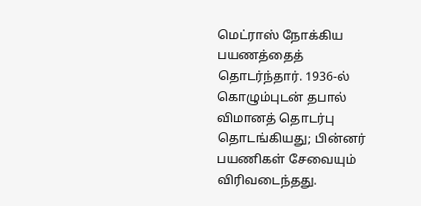மெட்ராஸ் நோக்கிய பயணத்தைத் தொடர்ந்தார். 1936-ல் கொழும்புடன் தபால் விமானத் தொடர்பு தொடங்கியது; பின்னர் பயணிகள் சேவையும் விரிவடைந்தது.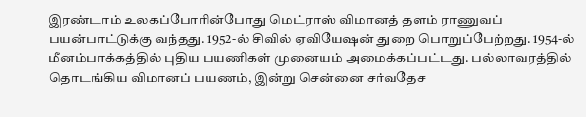இரண்டாம் உலகப்போரின்போது மெட்ராஸ் விமானத் தளம் ராணுவப் பயன்பாட்டுக்கு வந்தது. 1952-ல் சிவில் ஏவியேஷன் துறை பொறுப்பேற்றது. 1954-ல் மீனம்பாக்கத்தில் புதிய பயணிகள் முனையம் அமைக்கப்பட்டது. பல்லாவரத்தில் தொடங்கிய விமானப் பயணம், இன்று சென்னை சர்வதேச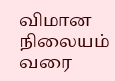விமான நிலையம் வரை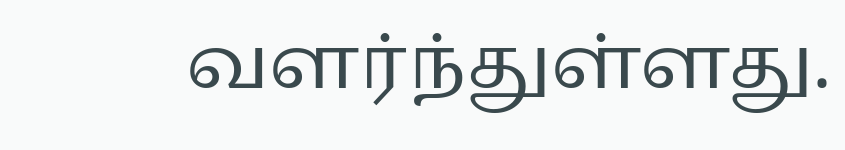வளர்ந்துள்ளது.